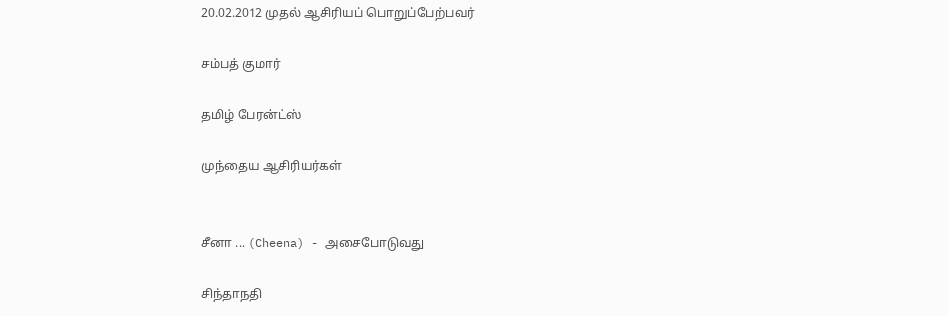20.02.2012 முதல் ஆசிரியப் பொறுப்பேற்பவர்

சம்பத் குமார்

தமிழ் பேரன்ட்ஸ்

முந்தைய ஆசிரியர்கள்


சீனா ... (Cheena) - அசைபோடுவது

சிந்தாநதி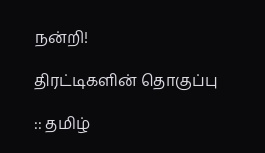நன்றி!

திரட்டிகளின் தொகுப்பு

:: தமிழ்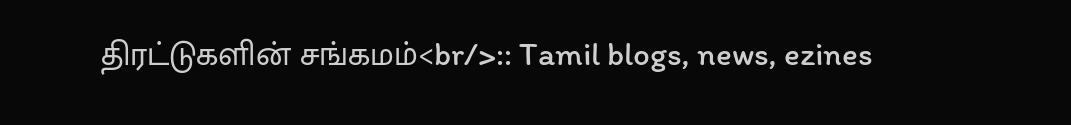திரட்டுகளின் சங்கமம்<br/>:: Tamil blogs, news, ezines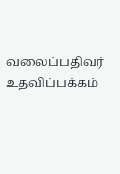வலைப்பதிவர் உதவிப்பக்கம்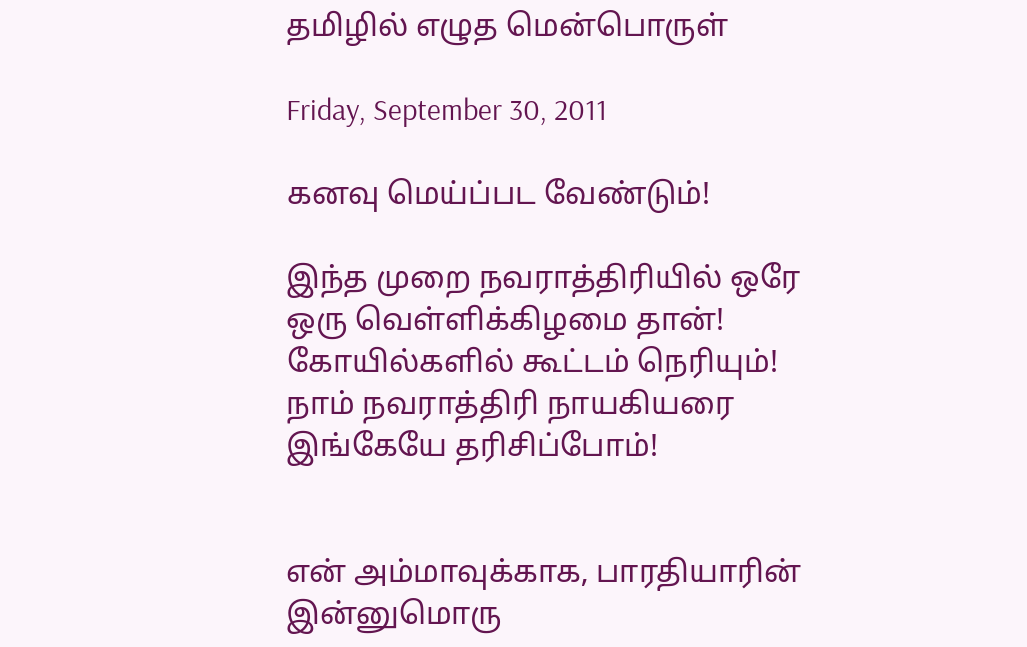தமிழில் எழுத மென்பொருள்

Friday, September 30, 2011

கனவு மெய்ப்பட வேண்டும்!

இந்த முறை நவராத்திரியில் ஒரே ஒரு வெள்ளிக்கிழமை தான்! கோயில்களில் கூட்டம் நெரியும்! நாம் நவராத்திரி நாயகியரை இங்கேயே தரிசிப்போம்!


என் அம்மாவுக்காக, பாரதியாரின் இன்னுமொரு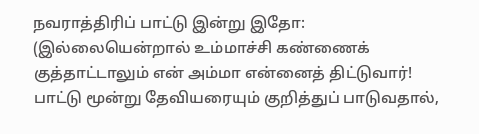நவராத்திரிப் பாட்டு இன்று இதோ: (இல்லையென்றால் உம்மாச்சி கண்ணைக் குத்தாட்டாலும் என் அம்மா என்னைத் திட்டுவார்! பாட்டு மூன்று தேவியரையும் குறித்துப் பாடுவதால்,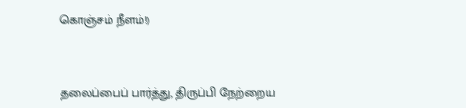கொஞ்சம் நீளம்!)



தலைப்பைப் பார்த்து, திருப்பி நேற்றைய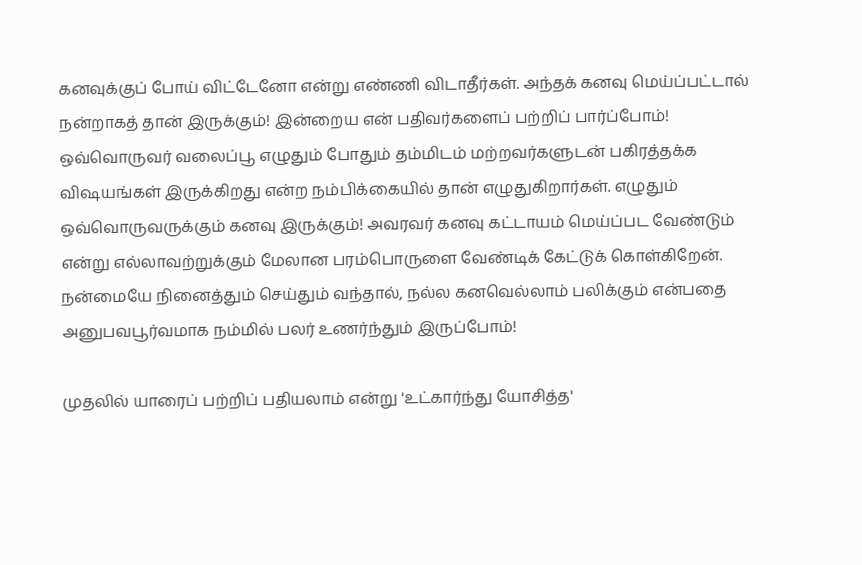கனவுக்குப் போய் விட்டேனோ என்று எண்ணி விடாதீர்கள். அந்தக் கனவு மெய்ப்பட்டால் நன்றாகத் தான் இருக்கும்! இன்றைய என் பதிவர்களைப் பற்றிப் பார்ப்போம்! ஒவ்வொருவர் வலைப்பூ எழுதும் போதும் தம்மிடம் மற்றவர்களுடன் பகிரத்தக்க விஷயங்கள் இருக்கிறது என்ற நம்பிக்கையில் தான் எழுதுகிறார்கள். எழுதும் ஒவ்வொருவருக்கும் கனவு இருக்கும்! அவரவர் கனவு கட்டாயம் மெய்ப்பட வேண்டும் என்று எல்லாவற்றுக்கும் மேலான பரம்பொருளை வேண்டிக் கேட்டுக் கொள்கிறேன். நன்மையே நினைத்தும் செய்தும் வந்தால், நல்ல கனவெல்லாம் பலிக்கும் என்பதை அனுபவபூர்வமாக நம்மில் பலர் உணர்ந்தும் இருப்போம்!

முதலில் யாரைப் பற்றிப் பதியலாம் என்று 'உட்கார்ந்து யோசித்த'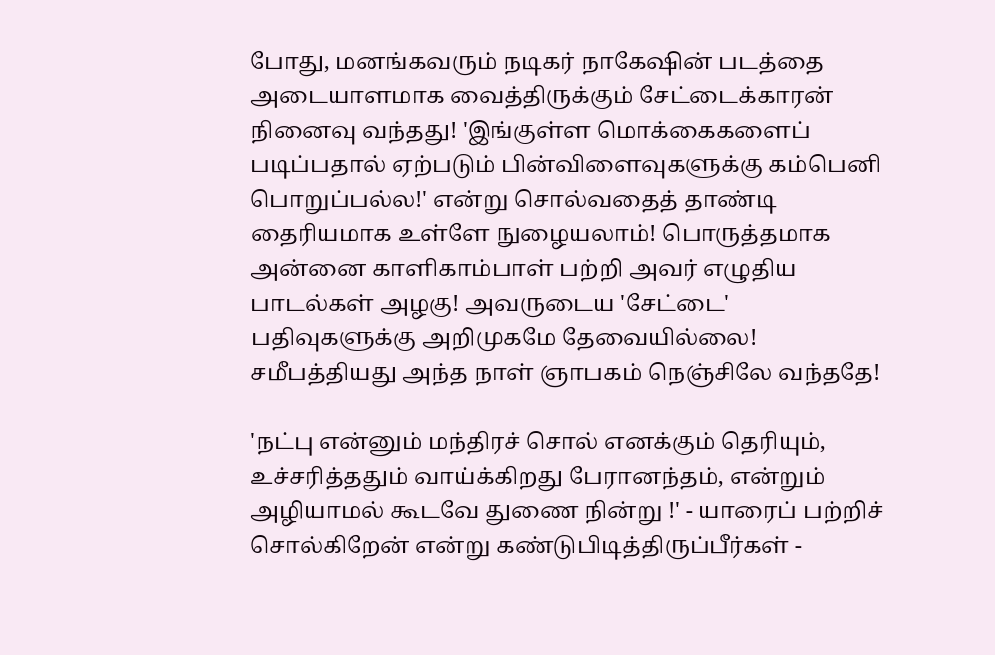போது, மனங்கவரும் நடிகர் நாகேஷின் படத்தை அடையாளமாக வைத்திருக்கும் சேட்டைக்காரன் நினைவு வந்தது! 'இங்குள்ள மொக்கைகளைப் படிப்பதால் ஏற்படும் பின்விளைவுகளுக்கு கம்பெனி பொறுப்பல்ல!' என்று சொல்வதைத் தாண்டி தைரியமாக உள்ளே நுழையலாம்! பொருத்தமாக அன்னை காளிகாம்பாள் பற்றி அவர் எழுதிய பாடல்கள் அழகு! அவருடைய 'சேட்டை' பதிவுகளுக்கு அறிமுகமே தேவையில்லை! சமீபத்தியது அந்த நாள் ஞாபகம் நெஞ்சிலே வந்ததே!

'நட்பு என்னும் மந்திரச் சொல் எனக்கும் தெரியும், உச்சரித்ததும் வாய்க்கிறது பேரானந்தம், என்றும் அழியாமல் கூடவே துணை நின்று !' - யாரைப் பற்றிச் சொல்கிறேன் என்று கண்டுபிடித்திருப்பீர்கள் -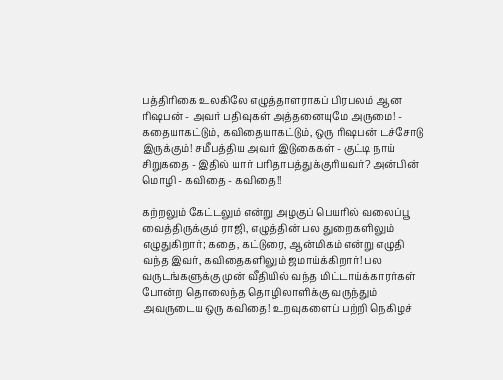பத்திரிகை உலகிலே எழுத்தாளராகப் பிரபலம் ஆன ரிஷபன் - அவர் பதிவுகள் அத்தனையுமே அருமை! - கதையாகட்டும், கவிதையாகட்டும், ஒரு ரிஷபன் டச்சோடு இருக்கும்! சமீபத்திய அவர் இடுகைகள் - குட்டி நாய் சிறுகதை - இதில் யார் பரிதாபத்துக்குரியவர்? அன்பின் மொழி - கவிதை - கவிதை!!

கற்றலும் கேட்டலும் என்று அழகுப் பெயரில் வலைப்பூ வைத்திருக்கும் ராஜி, எழுத்தின் பல துறைகளிலும் எழுதுகிறார்; கதை, கட்டுரை, ஆன்மிகம் என்று எழுதி வந்த இவர், கவிதைகளிலும் ஜமாய்க்கிறார்! பல வருடங்களுக்கு முன் வீதியில் வந்த மிட்டாய்க்காரர்கள் போன்ற தொலைந்த தொழிலாளிக்கு வருந்தும் அவருடைய ஒரு கவிதை! உறவுகளைப் பற்றி நெகிழச்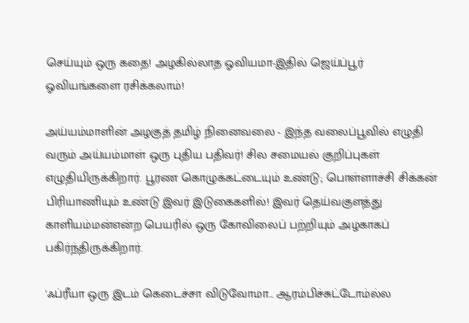செய்யும் ஒரு கதை! அழகில்லாத ஓவியமா-இதில் ஜெய்ப்பூர் ஓவியங்களை ரசிக்கலாம்!

அய்யம்மாளின் அழகுத் தமிழ் நினைவலை - இந்த வலைப்பூவில் எழுதி வரும் அய்யம்மாள் ஒரு புதிய பதிவர்! சில சமையல் குறிப்புகள் எழுதியிருக்கிறார். பூரண கொழுக்கட்டையும் உண்டு; பொள்ளாச்சி சிக்கன் பிரியாணியும் உண்டு இவர் இடுகைகளில்! இவர் தெய்வகுளத்து காளியம்மன்என்ற பெயரில் ஒரு கோவிலைப் பற்றியும் அழகாகப் பகிர்ந்திருக்கிறார்.

'ஃப்ரீயா ஒரு இடம் கெடைச்சா விடுவோமா... ஆரம்பிச்சுட்டோம்ல்ல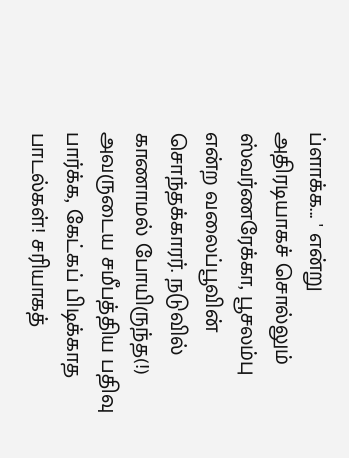ப்ளாக்க... ' என்று அதிரடியாகச் சொல்லும் ஸ்வர்ணரேக்கா, பூசலம்பு என்ற வலைப்பூவின் சொந்தக்காரர். நடுவில் காணாமல் போயிருந்த(!) அவருடைய சமீபத்திய பதிவு பார்க்க, கேட்கப் பிடிக்காத பாடல்கள்! சரியாகத்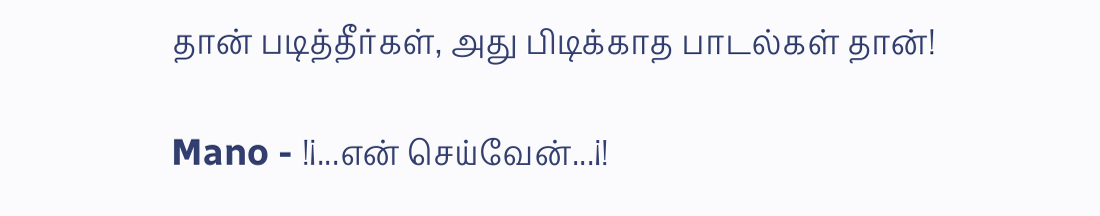தான் படித்தீர்கள், அது பிடிக்காத பாடல்கள் தான்!

Mano - !¡...என் செய்வேன்...¡!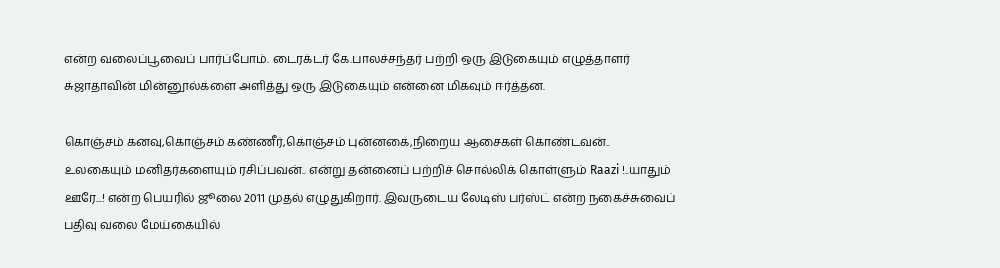என்ற வலைப்பூவைப் பார்ப்போம். டைரக்டர் கே.பாலச்சந்தர் பற்றி ஒரு இடுகையும் எழுத்தாளர் சுஜாதாவின் மின்னூல்களை அளித்து ஒரு இடுகையும் என்னை மிகவும் ஈர்த்தன.

கொஞ்சம் கனவு,கொஞ்சம் கண்ணீர்,கொஞ்சம் புன்னகை,நிறைய ஆசைகள் கொண்டவன்.. உலகையும் மனிதர்களையும் ரசிப்பவன்.. என்று தன்னைப் பற்றிச் சொல்லிக் கொள்ளும் Raazi !..யாதும் ஊரே...! என்ற பெயரில் ஜூலை 2011 முதல் எழுதுகிறார். இவருடைய லேடிஸ் பர்ஸ்ட் என்ற நகைச்சுவைப் பதிவு வலை மேய்கையில்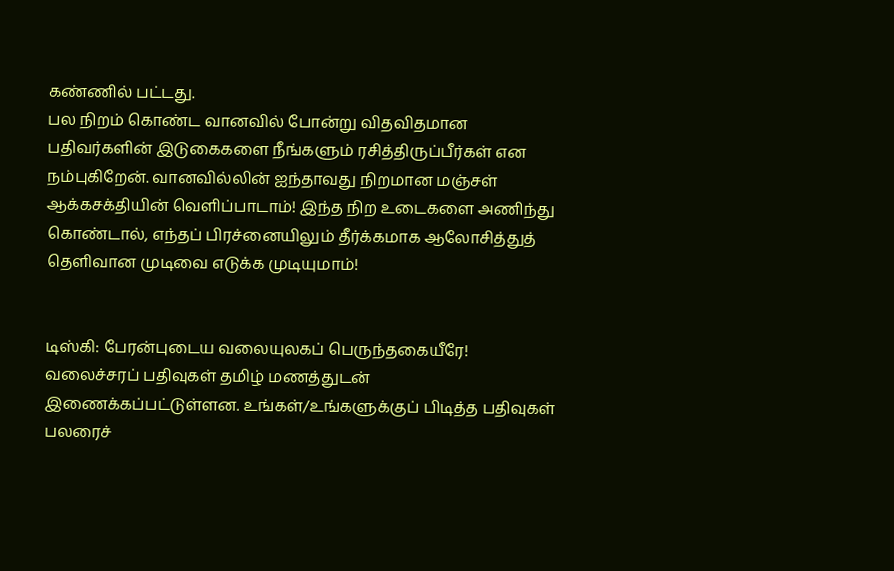கண்ணில் பட்டது.
பல நிறம் கொண்ட வானவில் போன்று விதவிதமான பதிவர்களின் இடுகைகளை நீங்களும் ரசித்திருப்பீர்கள் என நம்புகிறேன். வானவில்லின் ஐந்தாவது நிறமான மஞ்சள் ஆக்கசக்தியின் வெளிப்பாடாம்! இந்த நிற உடைகளை அணிந்து கொண்டால், எந்தப் பிரச்னையிலும் தீர்க்கமாக ஆலோசித்துத் தெளிவான முடிவை எடுக்க முடியுமாம்!


டிஸ்கி: பேரன்புடைய வலையுலகப் பெருந்தகையீரே! வலைச்சரப் பதிவுகள் தமிழ் மணத்துடன் இணைக்கப்பட்டுள்ளன. உங்கள்/உங்களுக்குப் பிடித்த பதிவுகள் பலரைச்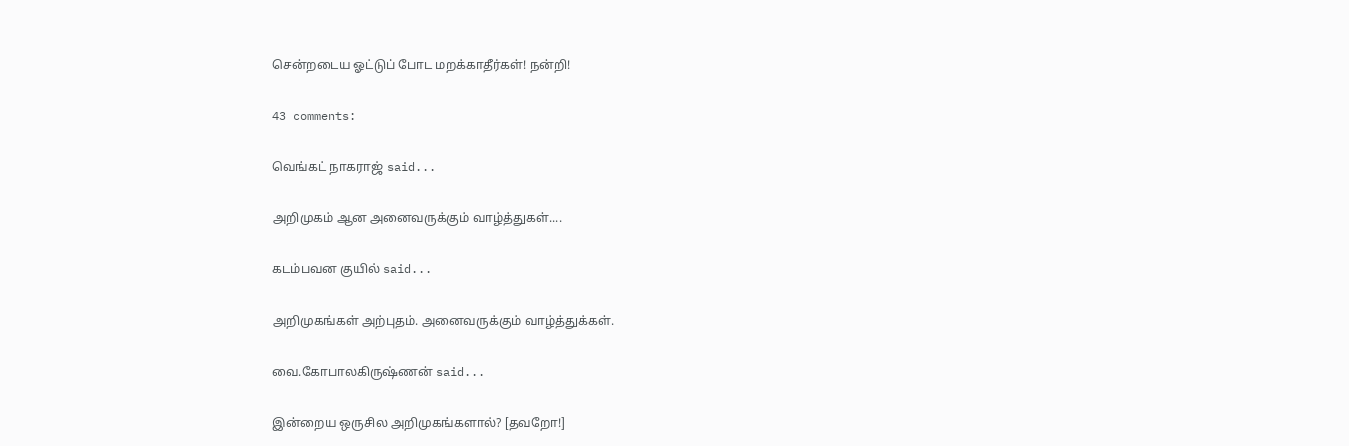சென்றடைய ஓட்டுப் போட மறக்காதீர்கள்! நன்றி!

43 comments:

வெங்கட் நாகராஜ் said...

அறிமுகம் ஆன அனைவருக்கும் வாழ்த்துகள்....

கடம்பவன குயில் said...

அறிமுகங்கள் அற்புதம். அனைவருக்கும் வாழ்த்துக்கள்.

வை.கோபாலகிருஷ்ணன் said...

இன்றைய ஒருசில அறிமுகங்களால்? [தவறோ!]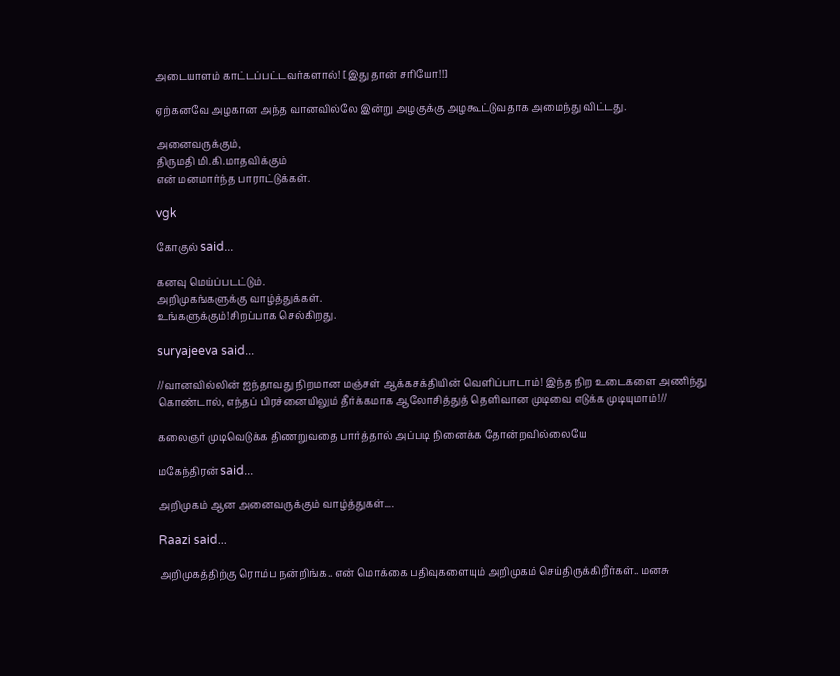அடையாளம் காட்டப்பட்டவர்களால்! [இது தான் சரியோ!!]

ஏற்கனவே அழகான அந்த வானவில்லே இன்று அழகுக்கு அழகூட்டுவதாக அமைந்து விட்டது.

அனைவருக்கும்,
திருமதி மி.கி.மாதவிக்கும்
என் மனமார்ந்த பாராட்டுக்கள்.

vgk

கோகுல் said...

கனவு மெய்ப்படட்டும்.
அறிமுகங்களுக்கு வாழ்த்துக்கள்.
உங்களுக்கும்!சிறப்பாக செல்கிறது.

suryajeeva said...

//வானவில்லின் ஐந்தாவது நிறமான மஞ்சள் ஆக்கசக்தியின் வெளிப்பாடாம்! இந்த நிற உடைகளை அணிந்து கொண்டால், எந்தப் பிரச்னையிலும் தீர்க்கமாக ஆலோசித்துத் தெளிவான முடிவை எடுக்க முடியுமாம்!//

கலைஞர் முடிவெடுக்க திணறுவதை பார்த்தால் அப்படி நினைக்க தோன்றவில்லையே

மகேந்திரன் said...

அறிமுகம் ஆன அனைவருக்கும் வாழ்த்துகள்....

Raazi said...

அறிமுகத்திற்கு ரொம்ப நன்றிங்க.. என் மொக்கை பதிவுகளையும் அறிமுகம் செய்திருக்கிறீர்கள்.. மனசு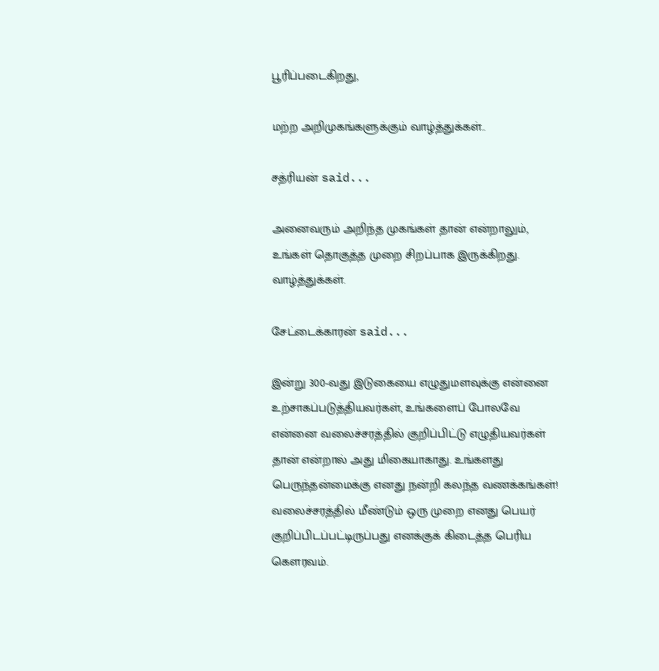பூரிப்படைகிறது,

மற்ற அறிமுகங்களுக்கும் வாழ்த்துக்கள்..

சத்ரியன் said...

அனைவரும் அறிந்த முகங்கள் தான் என்றாலும், உங்கள் தொகுத்த முறை சிறப்பாக இருக்கிறது. வாழ்த்துக்கள்.

சேட்டைக்காரன் said...

இன்று 300-வது இடுகையை எழுதுமளவுக்கு என்னை உற்சாகப்படுத்தியவர்கள், உங்களைப் போலவே என்னை வலைச்சரத்தில் குறிப்பிட்டு எழுதியவர்கள் தான் என்றால் அது மிகையாகாது. உங்களது பெருந்தன்மைக்கு எனது நன்றி கலந்த வணக்கங்கள்! வலைச்சரத்தில் மீண்டும் ஒரு முறை எனது பெயர் குறிப்பிடப்பட்டிருப்பது எனக்குக் கிடைத்த பெரிய கௌரவம்.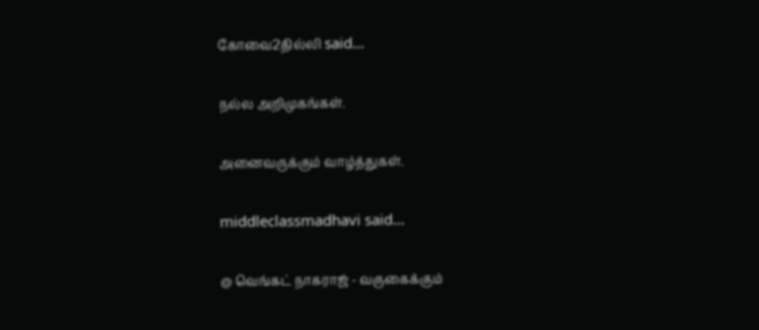கோவை2தில்லி said...

நல்ல அறிமுகங்கள்.

அனைவருக்கும் வாழ்த்துகள்.

middleclassmadhavi said...

@ வெங்கட் நாகராஜ் - வருகைக்கும்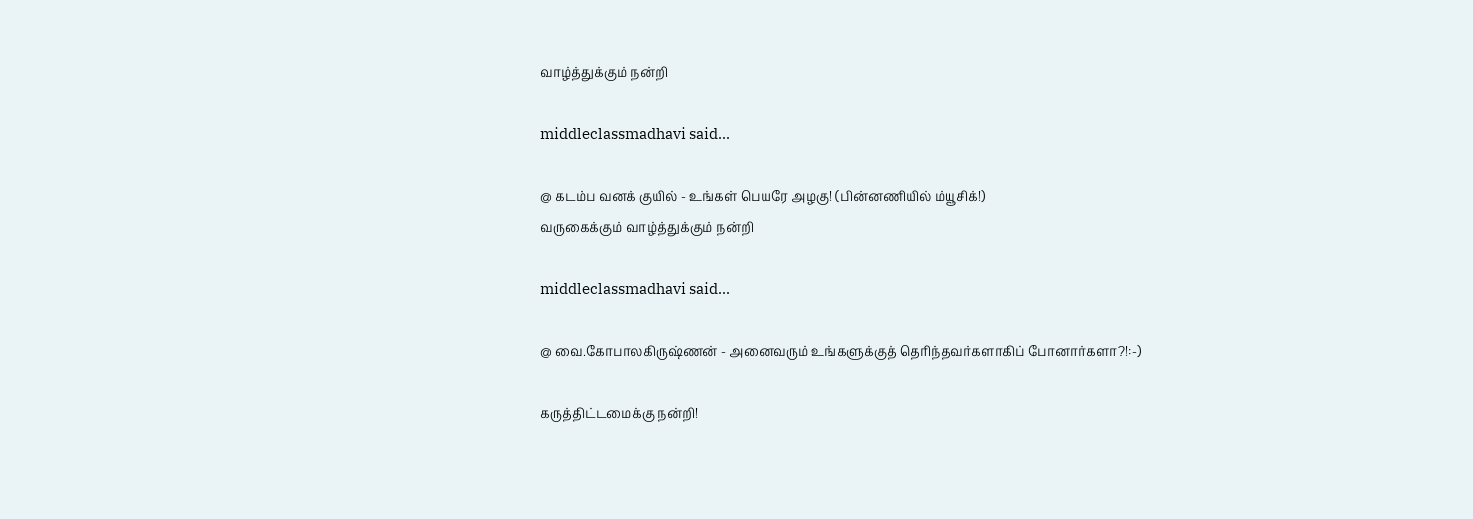வாழ்த்துக்கும் நன்றி

middleclassmadhavi said...

@ கடம்ப வனக் குயில் - உங்கள் பெயரே அழகு! (பின்னணியில் ம்யூசிக்!)
வருகைக்கும் வாழ்த்துக்கும் நன்றி

middleclassmadhavi said...

@ வை.கோபாலகிருஷ்ணன் - அனைவரும் உங்களுக்குத் தெரிந்தவர்களாகிப் போனார்களா?!:-)

கருத்திட்டமைக்கு நன்றி!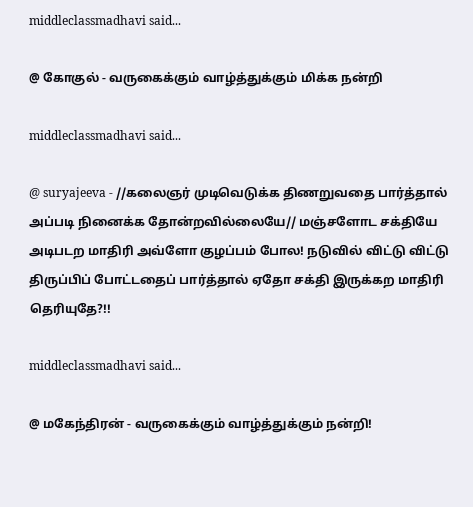middleclassmadhavi said...

@ கோகுல் - வருகைக்கும் வாழ்த்துக்கும் மிக்க நன்றி

middleclassmadhavi said...

@ suryajeeva - //கலைஞர் முடிவெடுக்க திணறுவதை பார்த்தால் அப்படி நினைக்க தோன்றவில்லையே// மஞ்சளோட சக்தியே அடிபடற மாதிரி அவ்ளோ குழப்பம் போல! நடுவில் விட்டு விட்டு திருப்பிப் போட்டதைப் பார்த்தால் ஏதோ சக்தி இருக்கற மாதிரி தெரியுதே?!!

middleclassmadhavi said...

@ மகேந்திரன் - வருகைக்கும் வாழ்த்துக்கும் நன்றி!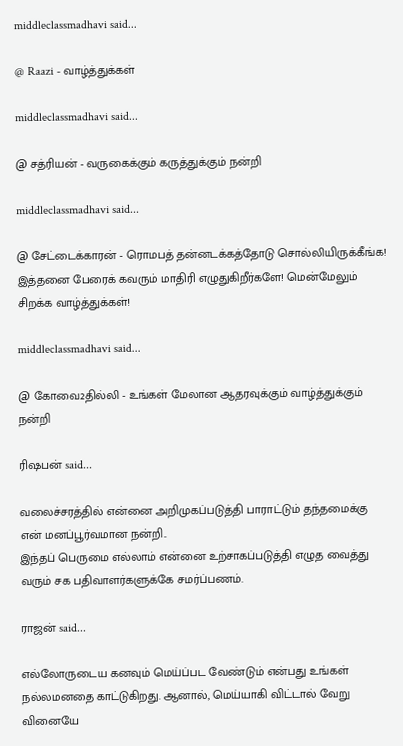middleclassmadhavi said...

@ Raazi - வாழ்த்துக்கள்

middleclassmadhavi said...

@ சத்ரியன் - வருகைக்கும் கருத்துக்கும் நன்றி

middleclassmadhavi said...

@ சேட்டைக்காரன் - ரொமபத் தன்னடக்கத்தோடு சொல்லியிருக்கீங்க! இத்தனை பேரைக் கவரும் மாதிரி எழுதுகிறீர்களே! மென்மேலும் சிறக்க வாழ்த்துக்கள்!

middleclassmadhavi said...

@ கோவை2தில்லி - உங்கள் மேலான ஆதரவுக்கும் வாழ்த்துக்கும் நன்றி

ரிஷபன் said...

வலைச்சரத்தில் என்னை அறிமுகப்படுத்தி பாராட்டும் தந்தமைக்கு என் மனப்பூர்வமான நன்றி..
இந்தப் பெருமை எல்லாம் என்னை உற்சாகப்படுத்தி எழுத வைத்து வரும் சக பதிவாளர்களுக்கே சமர்ப்பணம்.

ராஜன் said...

எல்லோருடைய கனவும் மெய்ப்பட வேண்டும் என்பது உங்கள் நல்லமனதை காட்டுகிறது. ஆனால், மெய்யாகி விட்டால் வேறு வினையே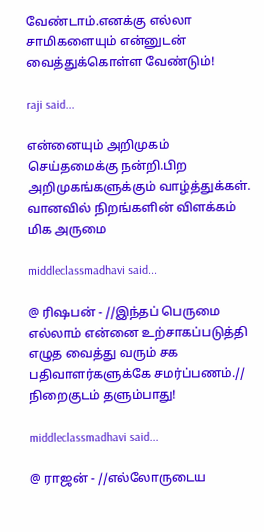வேண்டாம்.எனக்கு எல்லா சாமிகளையும் என்னுடன் வைத்துக்கொள்ள வேண்டும்!

raji said...

என்னையும் அறிமுகம் செய்தமைக்கு நன்றி.பிற அறிமுகங்களுக்கும் வாழ்த்துக்கள்.
வானவில் நிறங்களின் விளக்கம் மிக அருமை

middleclassmadhavi said...

@ ரிஷபன் - //இந்தப் பெருமை எல்லாம் என்னை உற்சாகப்படுத்தி எழுத வைத்து வரும் சக பதிவாளர்களுக்கே சமர்ப்பணம்.// நிறைகுடம் தளும்பாது!

middleclassmadhavi said...

@ ராஜன் - //எல்லோருடைய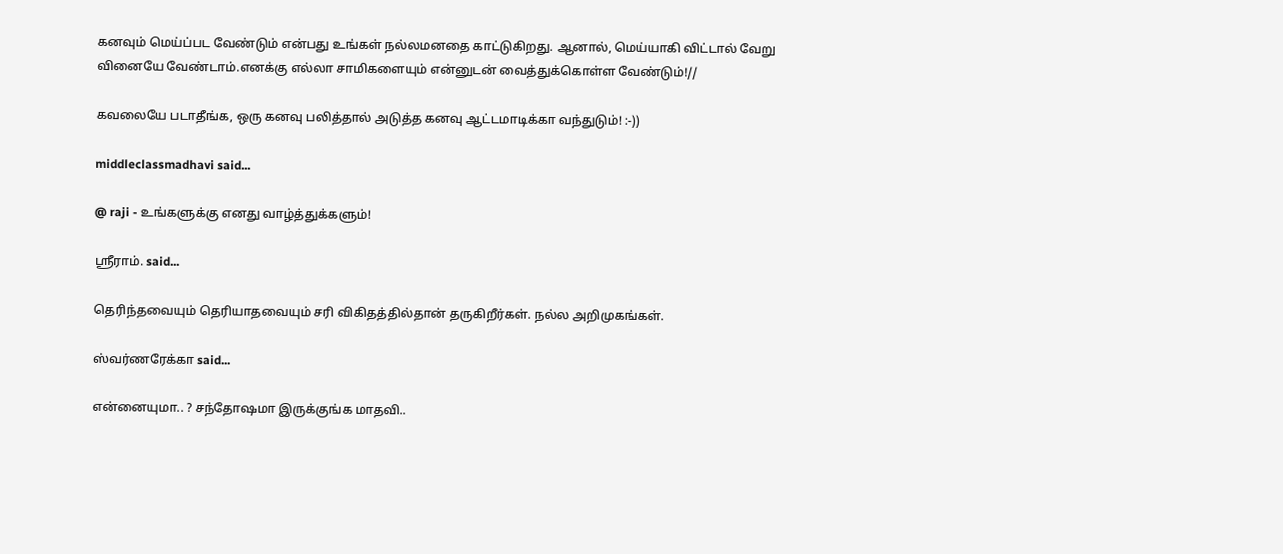கனவும் மெய்ப்பட வேண்டும் என்பது உங்கள் நல்லமனதை காட்டுகிறது. ஆனால், மெய்யாகி விட்டால் வேறு வினையே வேண்டாம்.எனக்கு எல்லா சாமிகளையும் என்னுடன் வைத்துக்கொள்ள வேண்டும்!//

கவலையே படாதீங்க, ஒரு கனவு பலித்தால் அடுத்த கனவு ஆட்டமாடிக்கா வந்துடும்! :-))

middleclassmadhavi said...

@ raji - உங்களுக்கு எனது வாழ்த்துக்களும்!

ஸ்ரீராம். said...

தெரிந்தவையும் தெரியாதவையும் சரி விகிதத்தில்தான் தருகிறீர்கள். நல்ல அறிமுகங்கள்.

ஸ்வர்ணரேக்கா said...

என்னையுமா.. ? சந்தோஷமா இருக்குங்க மாதவி..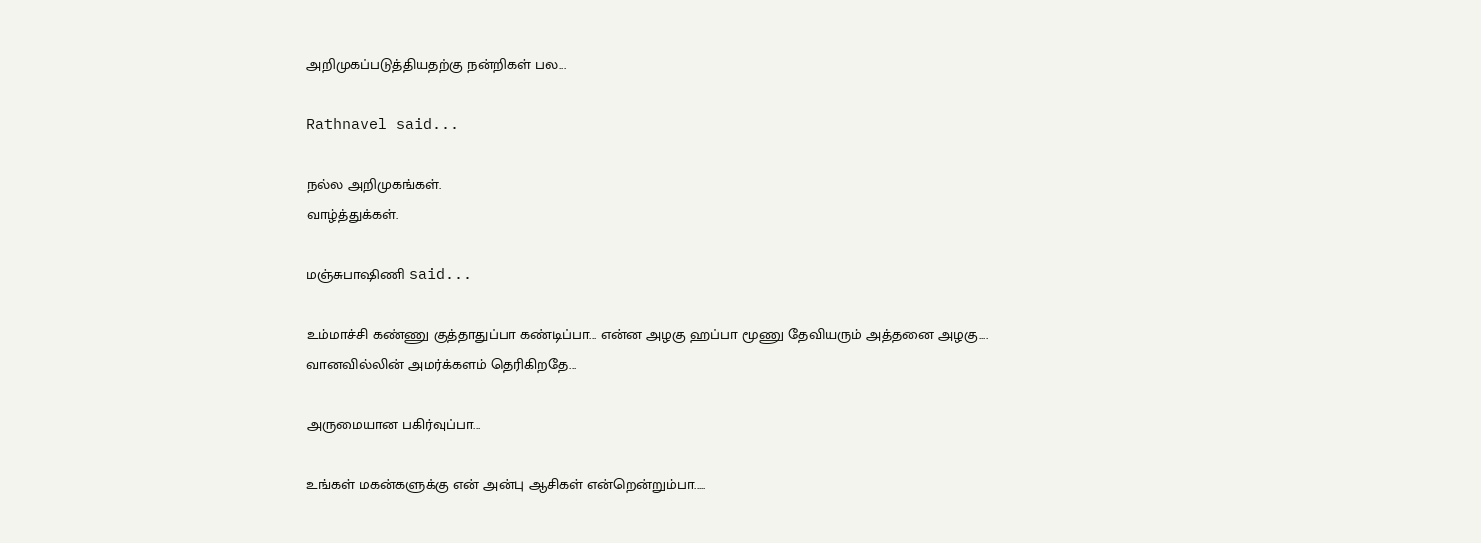அறிமுகப்படுத்தியதற்கு நன்றிகள் பல...

Rathnavel said...

நல்ல அறிமுகங்கள்.
வாழ்த்துக்கள்.

மஞ்சுபாஷிணி said...

உம்மாச்சி கண்ணு குத்தாதுப்பா கண்டிப்பா... என்ன அழகு ஹப்பா மூணு தேவியரும் அத்தனை அழகு....
வானவில்லின் அமர்க்களம் தெரிகிறதே...

அருமையான பகிர்வுப்பா...

உங்கள் மகன்களுக்கு என் அன்பு ஆசிகள் என்றென்றும்பா.....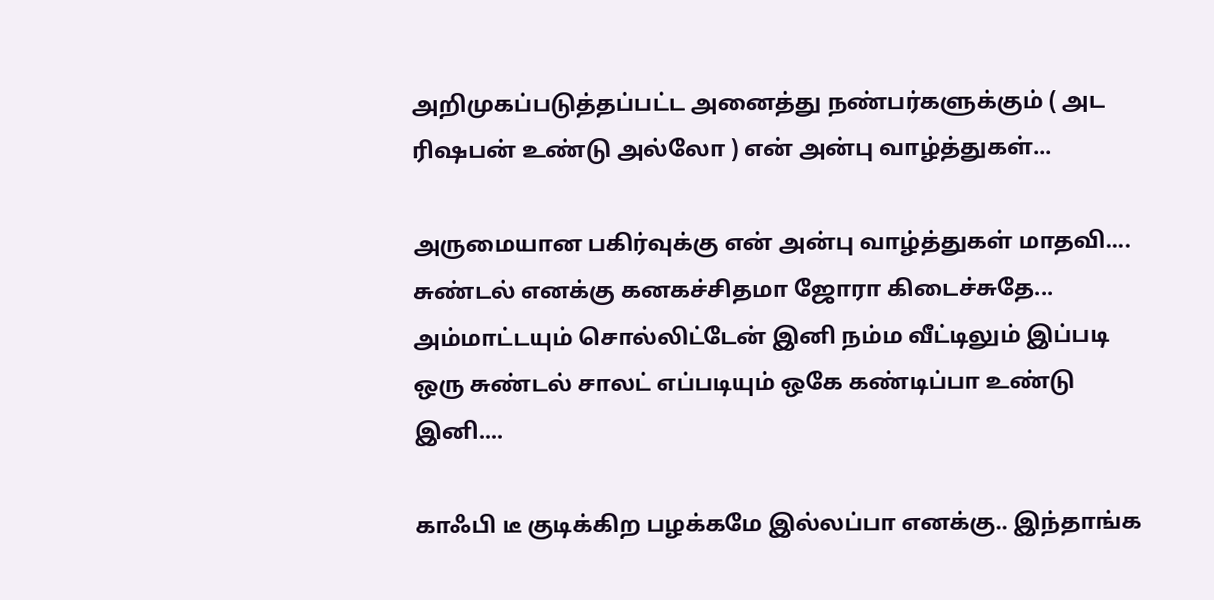அறிமுகப்படுத்தப்பட்ட அனைத்து நண்பர்களுக்கும் ( அட ரிஷபன் உண்டு அல்லோ ) என் அன்பு வாழ்த்துகள்...

அருமையான பகிர்வுக்கு என் அன்பு வாழ்த்துகள் மாதவி.... சுண்டல் எனக்கு கனகச்சிதமா ஜோரா கிடைச்சுதே... அம்மாட்டயும் சொல்லிட்டேன் இனி நம்ம வீட்டிலும் இப்படி ஒரு சுண்டல் சாலட் எப்படியும் ஒகே கண்டிப்பா உண்டு இனி....

காஃபி டீ குடிக்கிற பழக்கமே இல்லப்பா எனக்கு.. இந்தாங்க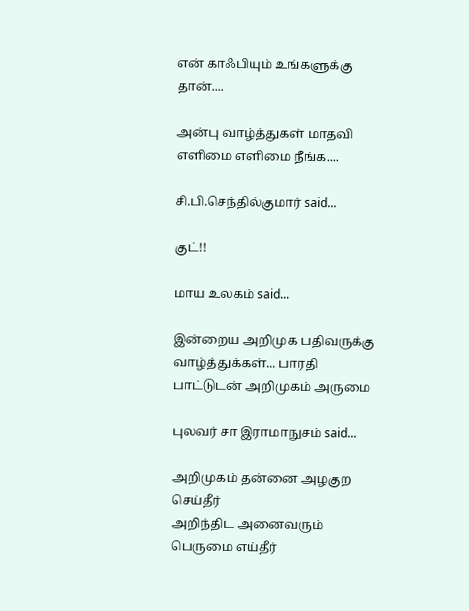என் காஃபியும் உங்களுக்கு தான்....

அன்பு வாழ்த்துகள் மாதவி எளிமை எளிமை நீங்க....

சி.பி.செந்தில்குமார் said...

குட்!!

மாய உலகம் said...

இன்றைய அறிமுக பதிவருக்கு வாழ்த்துக்கள்... பாரதி பாட்டுடன் அறிமுகம் அருமை

புலவர் சா இராமாநுசம் said...

அறிமுகம் தன்னை அழகுற செய்தீர்
அறிந்திட அனைவரும் பெருமை எய்தீர்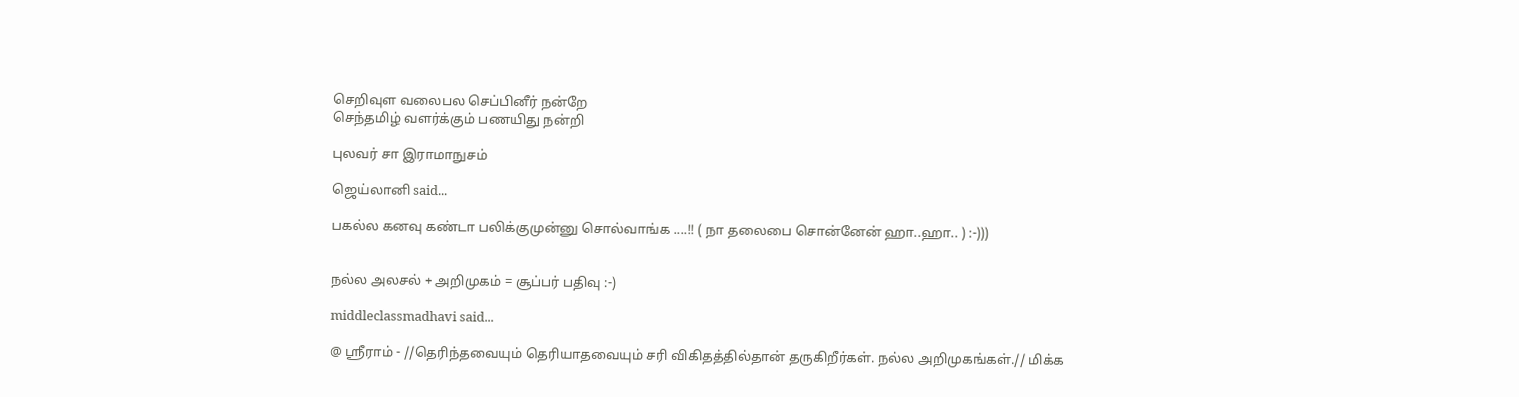செறிவுள வலைபல செப்பினீர் நன்றே
செந்தமிழ் வளர்க்கும் பணயிது நன்றி

புலவர் சா இராமாநுசம்

ஜெய்லானி said...

பகல்ல கனவு கண்டா பலிக்குமுன்னு சொல்வாங்க ....!! ( நா தலைபை சொன்னேன் ஹா..ஹா.. ) :-)))


நல்ல அலசல் + அறிமுகம் = சூப்பர் பதிவு :-)

middleclassmadhavi said...

@ ஸ்ரீராம் - //தெரிந்தவையும் தெரியாதவையும் சரி விகிதத்தில்தான் தருகிறீர்கள். நல்ல அறிமுகங்கள்.// மிக்க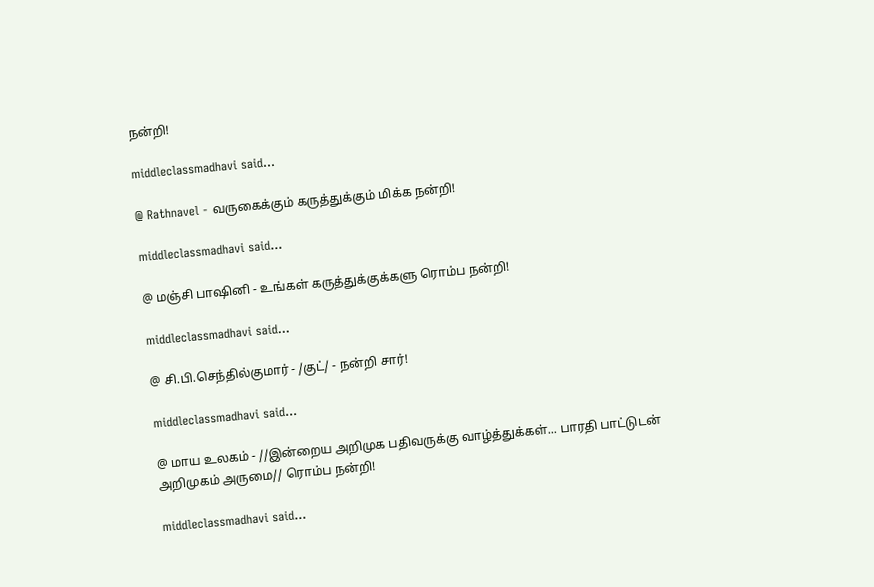நன்றி!

middleclassmadhavi said...

@ Rathnavel - வருகைக்கும் கருத்துக்கும் மிக்க நன்றி!

middleclassmadhavi said...

@ மஞ்சி பாஷினி - உங்கள் கருத்துக்குக்களு ரொம்ப நன்றி!

middleclassmadhavi said...

@ சி.பி.செந்தில்குமார் - /குட்/ - நன்றி சார்!

middleclassmadhavi said...

@ மாய உலகம் - //இன்றைய அறிமுக பதிவருக்கு வாழ்த்துக்கள்... பாரதி பாட்டுடன் அறிமுகம் அருமை// ரொம்ப நன்றி!

middleclassmadhavi said...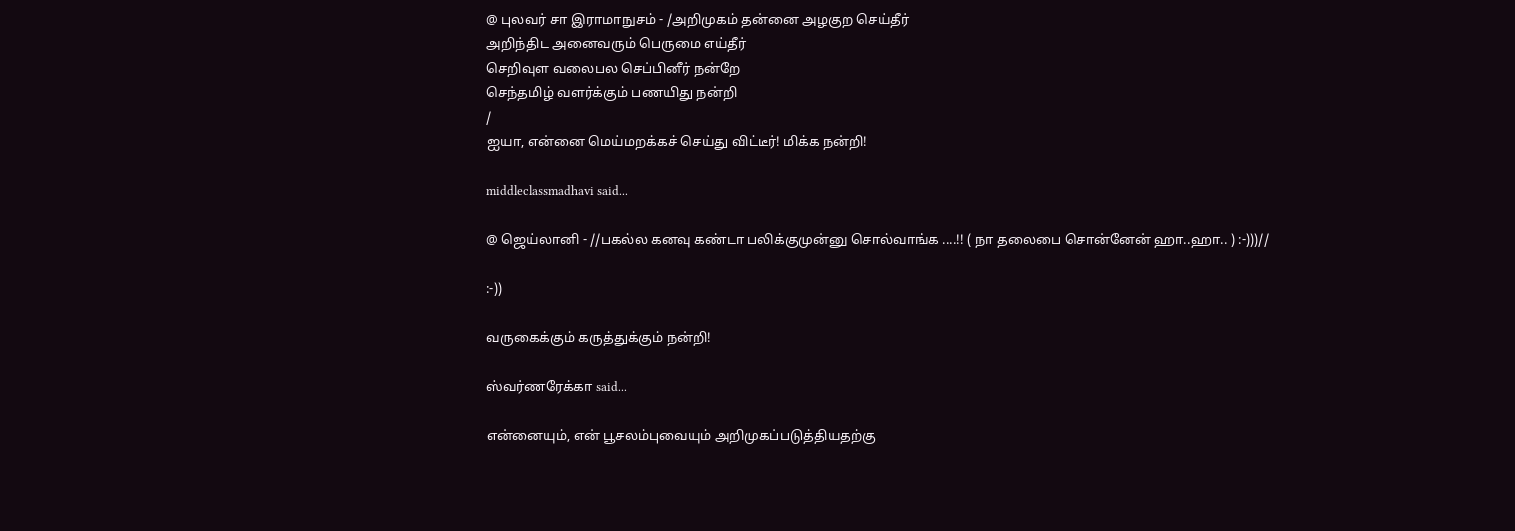@ புலவர் சா இராமாநுசம் - /அறிமுகம் தன்னை அழகுற செய்தீர்
அறிந்திட அனைவரும் பெருமை எய்தீர்
செறிவுள வலைபல செப்பினீர் நன்றே
செந்தமிழ் வளர்க்கும் பணயிது நன்றி
/
ஐயா, என்னை மெய்மறக்கச் செய்து விட்டீர்! மிக்க நன்றி!

middleclassmadhavi said...

@ ஜெய்லானி - //பகல்ல கனவு கண்டா பலிக்குமுன்னு சொல்வாங்க ....!! ( நா தலைபை சொன்னேன் ஹா..ஹா.. ) :-)))//

:-))

வருகைக்கும் கருத்துக்கும் நன்றி!

ஸ்வர்ணரேக்கா said...

என்னையும், என் பூசலம்புவையும் அறிமுகப்படுத்தியதற்கு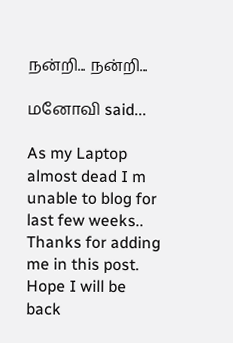நன்றி... நன்றி...

மனோவி said...

As my Laptop almost dead I m unable to blog for last few weeks..
Thanks for adding me in this post.
Hope I will be back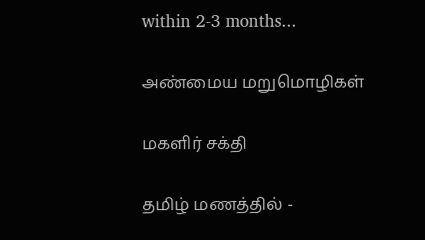within 2-3 months...

அண்மைய மறுமொழிகள்

மகளிர் சக்தி

தமிழ் மணத்தில் -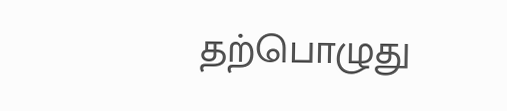தற்பொழுது